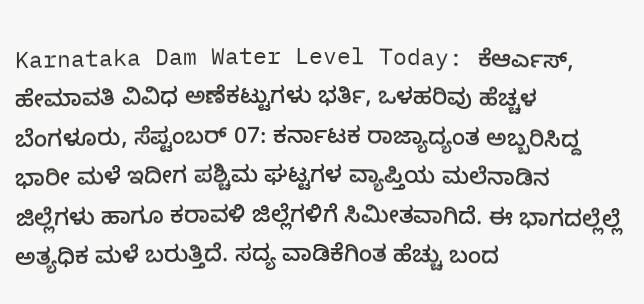Karnataka Dam Water Level Today: ಕೆಆರ್ಎಸ್, ಹೇಮಾವತಿ ವಿವಿಧ ಅಣೆಕಟ್ಟುಗಳು ಭರ್ತಿ, ಒಳಹರಿವು ಹೆಚ್ಚಳ
ಬೆಂಗಳೂರು, ಸೆಪ್ಟಂಬರ್ 07: ಕರ್ನಾಟಕ ರಾಜ್ಯಾದ್ಯಂತ ಅಬ್ಬರಿಸಿದ್ದ ಭಾರೀ ಮಳೆ ಇದೀಗ ಪಶ್ಚಿಮ ಘಟ್ಟಗಳ ವ್ಯಾಪ್ತಿಯ ಮಲೆನಾಡಿನ ಜಿಲ್ಲೆಗಳು ಹಾಗೂ ಕರಾವಳಿ ಜಿಲ್ಲೆಗಳಿಗೆ ಸಿಮೀತವಾಗಿದೆ. ಈ ಭಾಗದಲ್ಲೆಲ್ಲೆ ಅತ್ಯಧಿಕ ಮಳೆ ಬರುತ್ತಿದೆ. ಸದ್ಯ ವಾಡಿಕೆಗಿಂತ ಹೆಚ್ಚು ಬಂದ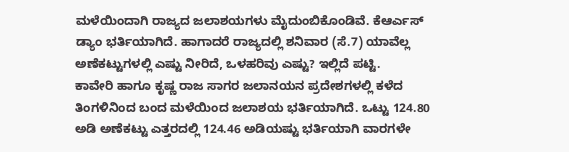ಮಳೆಯಿಂದಾಗಿ ರಾಜ್ಯದ ಜಲಾಶಯಗಳು ಮೈದುಂಬಿಕೊಂಡಿವೆ. ಕೆಆರ್ಎಸ್ ಡ್ಯಾಂ ಭರ್ತಿಯಾಗಿದೆ. ಹಾಗಾದರೆ ರಾಜ್ಯದಲ್ಲಿ ಶನಿವಾರ (ಸೆ.7) ಯಾವೆಲ್ಲ ಅಣೆಕಟ್ಟುಗಳಲ್ಲಿ ಎಷ್ಟು ನೀರಿದೆ, ಒಳಹರಿವು ಎಷ್ಟು? ಇಲ್ಲಿದೆ ಪಟ್ಟಿ.
ಕಾವೇರಿ ಹಾಗೂ ಕೃಷ್ಣ ರಾಜ ಸಾಗರ ಜಲಾನಯನ ಪ್ರದೇಶಗಳಲ್ಲಿ ಕಳೆದ ತಿಂಗಳಿನಿಂದ ಬಂದ ಮಳೆಯಿಂದ ಜಲಾಶಯ ಭರ್ತಿಯಾಗಿದೆ. ಒಟ್ಟು 124.80 ಅಡಿ ಅಣೆಕಟ್ಟು ಎತ್ತರದಲ್ಲಿ 124.46 ಅಡಿಯಷ್ಟು ಭರ್ತಿಯಾಗಿ ವಾರಗಳೇ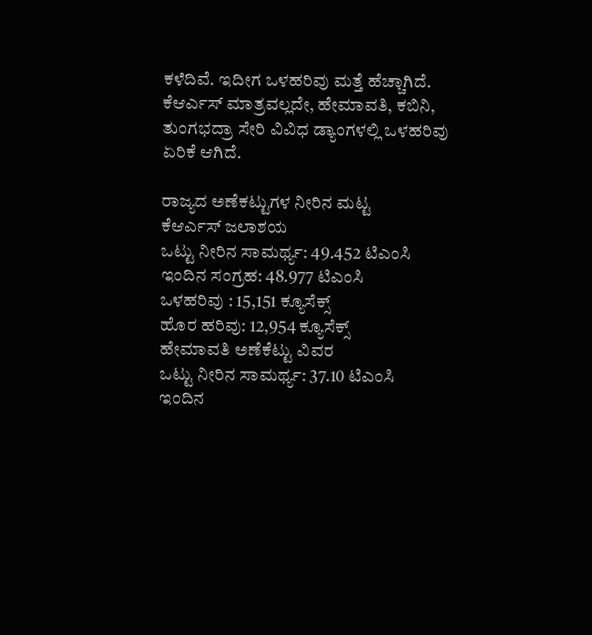ಕಳೆದಿವೆ. ಇದೀಗ ಒಳಹರಿವು ಮತ್ತೆ ಹೆಚ್ಚಾಗಿದೆ. ಕೆಆರ್ಎಸ್ ಮಾತ್ರವಲ್ಲದೇ, ಹೇಮಾವತಿ, ಕಬಿನಿ, ತುಂಗಭದ್ರಾ ಸೇರಿ ವಿವಿಧ ಡ್ಯಾಂಗಳಲ್ಲಿ ಒಳಹರಿವು ಏರಿಕೆ ಆಗಿದೆ.

ರಾಜ್ಯದ ಅಣೆಕಟ್ಟುಗಳ ನೀರಿನ ಮಟ್ಟ
ಕೆಆರ್ಎಸ್ ಜಲಾಶಯ
ಒಟ್ಟು ನೀರಿನ ಸಾಮರ್ಥ್ಯ: 49.452 ಟಿಎಂಸಿ
ಇಂದಿನ ಸಂಗ್ರಹ: 48.977 ಟಿಎಂಸಿ
ಒಳಹರಿವು : 15,151 ಕ್ಯೂಸೆಕ್ಸ್
ಹೊರ ಹರಿವು: 12,954 ಕ್ಯೂಸೆಕ್ಸ್
ಹೇಮಾವತಿ ಅಣೆಕೆಟ್ಟು ವಿವರ
ಒಟ್ಟು ನೀರಿನ ಸಾಮರ್ಥ್ಯ: 37.10 ಟಿಎಂಸಿ
ಇಂದಿನ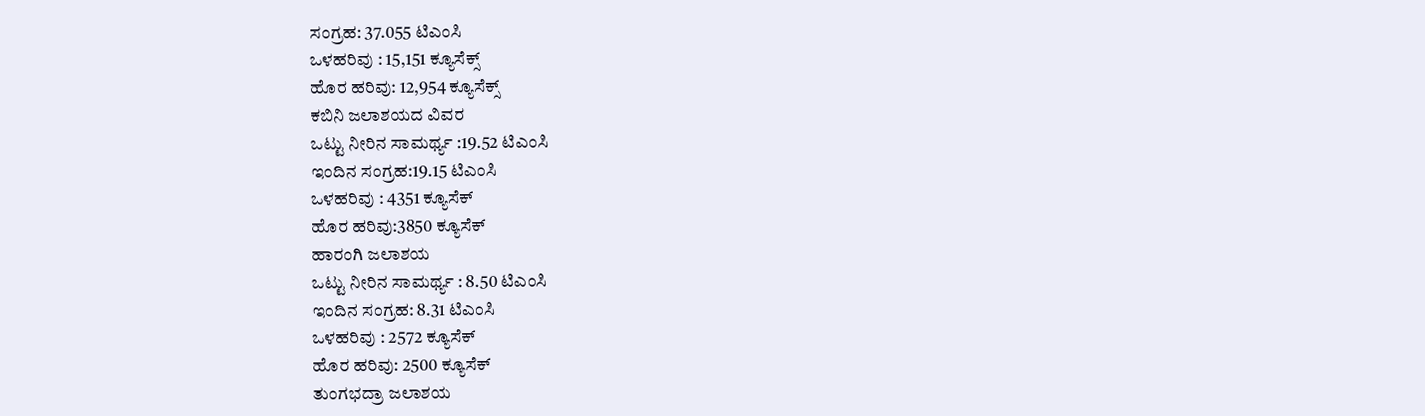ಸಂಗ್ರಹ: 37.055 ಟಿಎಂಸಿ
ಒಳಹರಿವು : 15,151 ಕ್ಯೂಸೆಕ್ಸ್
ಹೊರ ಹರಿವು: 12,954 ಕ್ಯೂಸೆಕ್ಸ್
ಕಬಿನಿ ಜಲಾಶಯದ ವಿವರ
ಒಟ್ಟು ನೀರಿನ ಸಾಮರ್ಥ್ಯ :19.52 ಟಿಎಂಸಿ
ಇಂದಿನ ಸಂಗ್ರಹ:19.15 ಟಿಎಂಸಿ
ಒಳಹರಿವು : 4351 ಕ್ಯೂಸೆಕ್
ಹೊರ ಹರಿವು:3850 ಕ್ಯೂಸೆಕ್
ಹಾರಂಗಿ ಜಲಾಶಯ
ಒಟ್ಟು ನೀರಿನ ಸಾಮರ್ಥ್ಯ : 8.50 ಟಿಎಂಸಿ
ಇಂದಿನ ಸಂಗ್ರಹ: 8.31 ಟಿಎಂಸಿ
ಒಳಹರಿವು : 2572 ಕ್ಯೂಸೆಕ್
ಹೊರ ಹರಿವು: 2500 ಕ್ಯೂಸೆಕ್
ತುಂಗಭದ್ರಾ ಜಲಾಶಯ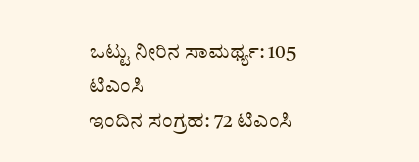ಒಟ್ಟು ನೀರಿನ ಸಾಮರ್ಥ್ಯ: 105 ಟಿಎಂಸಿ
ಇಂದಿನ ಸಂಗ್ರಹ: 72 ಟಿಎಂಸಿ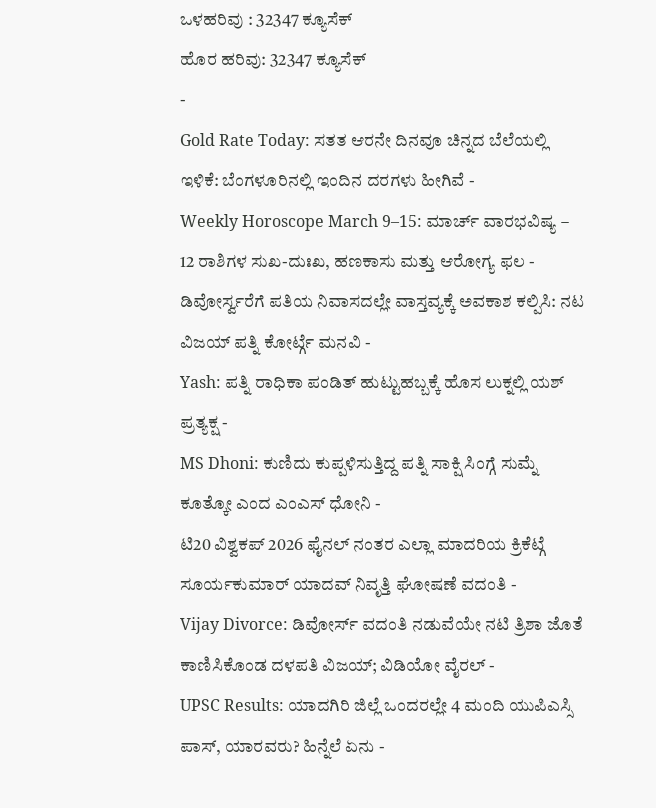ಒಳಹರಿವು : 32347 ಕ್ಯೂಸೆಕ್
ಹೊರ ಹರಿವು: 32347 ಕ್ಯೂಸೆಕ್
-
Gold Rate Today: ಸತತ ಆರನೇ ದಿನವೂ ಚಿನ್ನದ ಬೆಲೆಯಲ್ಲಿ ಇಳಿಕೆ: ಬೆಂಗಳೂರಿನಲ್ಲಿ ಇಂದಿನ ದರಗಳು ಹೀಗಿವೆ -
Weekly Horoscope March 9–15: ಮಾರ್ಚ್ ವಾರಭವಿಷ್ಯ – 12 ರಾಶಿಗಳ ಸುಖ-ದುಃಖ, ಹಣಕಾಸು ಮತ್ತು ಆರೋಗ್ಯ ಫಲ -
ಡಿವೋರ್ಸ್ವರೆಗೆ ಪತಿಯ ನಿವಾಸದಲ್ಲೇ ವಾಸ್ತವ್ಯಕ್ಕೆ ಅವಕಾಶ ಕಲ್ಪಿಸಿ: ನಟ ವಿಜಯ್ ಪತ್ನಿ ಕೋರ್ಟ್ಗೆ ಮನವಿ -
Yash: ಪತ್ನಿ ರಾಧಿಕಾ ಪಂಡಿತ್ ಹುಟ್ಟುಹಬ್ಬಕ್ಕೆ ಹೊಸ ಲುಕ್ನಲ್ಲಿ ಯಶ್ ಪ್ರತ್ಯಕ್ಷ -
MS Dhoni: ಕುಣಿದು ಕುಪ್ಪಳಿಸುತ್ತಿದ್ದ ಪತ್ನಿ ಸಾಕ್ಷಿ ಸಿಂಗ್ಗೆ ಸುಮ್ನೆ ಕೂತ್ಕೋ ಎಂದ ಎಂಎಸ್ ಧೋನಿ -
ಟಿ20 ವಿಶ್ವಕಪ್ 2026 ಫೈನಲ್ ನಂತರ ಎಲ್ಲಾ ಮಾದರಿಯ ಕ್ರಿಕೆಟ್ಗೆ ಸೂರ್ಯಕುಮಾರ್ ಯಾದವ್ ನಿವೃತ್ತಿ ಘೋಷಣೆ ವದಂತಿ -
Vijay Divorce: ಡಿವೋರ್ಸ್ ವದಂತಿ ನಡುವೆಯೇ ನಟಿ ತ್ರಿಶಾ ಜೊತೆ ಕಾಣಿಸಿಕೊಂಡ ದಳಪತಿ ವಿಜಯ್; ವಿಡಿಯೋ ವೈರಲ್ -
UPSC Results: ಯಾದಗಿರಿ ಜಿಲ್ಲೆ ಒಂದರಲ್ಲೇ 4 ಮಂದಿ ಯುಪಿಎಸ್ಸಿ ಪಾಸ್, ಯಾರವರು? ಹಿನ್ನೆಲೆ ಏನು -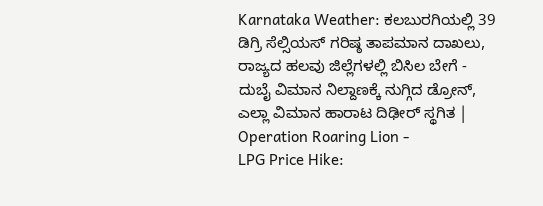Karnataka Weather: ಕಲಬುರಗಿಯಲ್ಲಿ 39 ಡಿಗ್ರಿ ಸೆಲ್ಸಿಯಸ್ ಗರಿಷ್ಠ ತಾಪಮಾನ ದಾಖಲು, ರಾಜ್ಯದ ಹಲವು ಜಿಲ್ಲೆಗಳಲ್ಲಿ ಬಿಸಿಲ ಬೇಗೆ -
ದುಬೈ ವಿಮಾನ ನಿಲ್ದಾಣಕ್ಕೆ ನುಗ್ಗಿದ ಡ್ರೋನ್, ಎಲ್ಲಾ ವಿಮಾನ ಹಾರಾಟ ದಿಢೀರ್ ಸ್ಥಗಿತ | Operation Roaring Lion -
LPG Price Hike: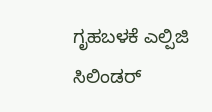ಗೃಹಬಳಕೆ ಎಲ್ಪಿಜಿ ಸಿಲಿಂಡರ್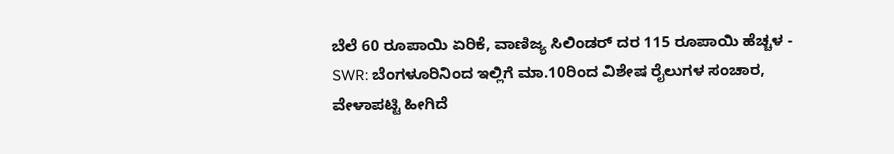ಬೆಲೆ 60 ರೂಪಾಯಿ ಏರಿಕೆ, ವಾಣಿಜ್ಯ ಸಿಲಿಂಡರ್ ದರ 115 ರೂಪಾಯಿ ಹೆಚ್ಚಳ -
SWR: ಬೆಂಗಳೂರಿನಿಂದ ಇಲ್ಲಿಗೆ ಮಾ.10ರಿಂದ ವಿಶೇಷ ರೈಲುಗಳ ಸಂಚಾರ, ವೇಳಾಪಟ್ಟಿ ಹೀಗಿದೆ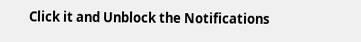Click it and Unblock the Notifications